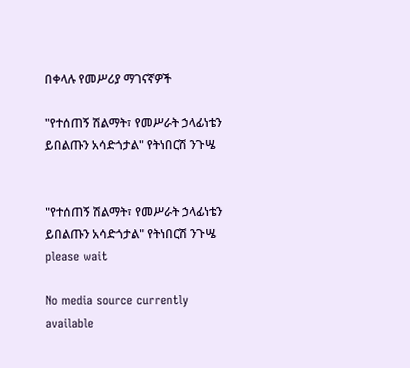በቀላሉ የመሥሪያ ማገናኛዎች

"የተሰጠኝ ሽልማት፣ የመሥራት ኃላፊነቴን ይበልጡን አሳድጎታል" የትነበርሽ ንጉሤ


"የተሰጠኝ ሽልማት፣ የመሥራት ኃላፊነቴን ይበልጡን አሳድጎታል" የትነበርሽ ንጉሤ
please wait

No media source currently available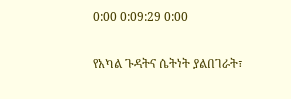0:00 0:09:29 0:00

የአካል ጉዳትና ሴትነት ያልበገራት፣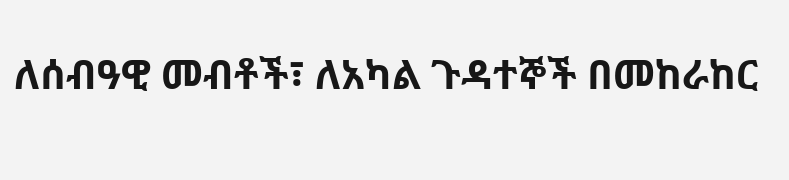ለሰብዓዊ መብቶች፣ ለአካል ጉዳተኞች በመከራከር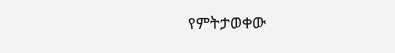የምትታወቀው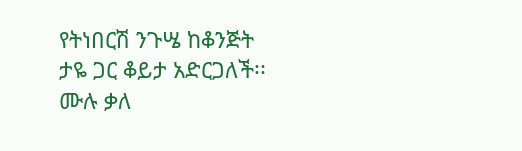የትነበርሽ ንጉሤ ከቆንጅት ታዬ ጋር ቆይታ አድርጋለች፡፡ ሙሉ ቃለ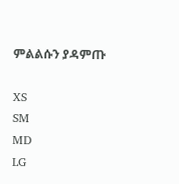ምልልሱን ያዳምጡ

XS
SM
MD
LG